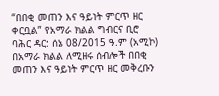“በበቂ መጠን እና ዓይነት ምርጥ ዘር ቀርቧል” የአማራ ክልል ግብርና ቢሮ
ባሕር ዳር: ሰኔ 08/2015 ዓ.ም (አሚኮ) በአማራ ክልል ለሚዘሩ ሰብሎች በበቂ መጠን እና ዓይነት ምርጥ ዘር መቅረቡን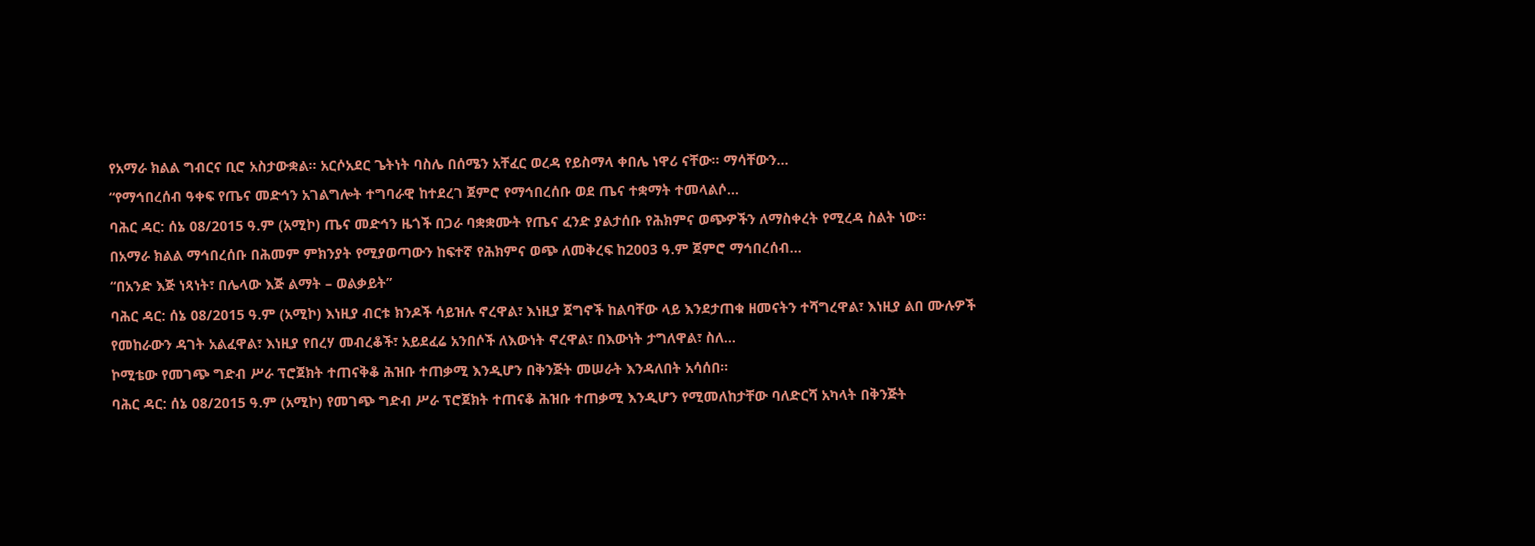የአማራ ክልል ግብርና ቢሮ አስታውቋል። አርሶአደር ጌትነት ባስሌ በሰሜን አቸፈር ወረዳ የይስማላ ቀበሌ ነዋሪ ናቸው። ማሳቸውን...
“የማኅበረሰብ ዓቀፍ የጤና መድኅን አገልግሎት ተግባራዊ ከተደረገ ጀምሮ የማኅበረሰቡ ወደ ጤና ተቋማት ተመላልሶ...
ባሕር ዳር: ሰኔ 08/2015 ዓ.ም (አሚኮ) ጤና መድኅን ዜጎች በጋራ ባቋቋሙት የጤና ፈንድ ያልታሰቡ የሕክምና ወጭዎችን ለማስቀረት የሚረዳ ስልት ነው።
በአማራ ክልል ማኅበረሰቡ በሕመም ምክንያት የሚያወጣውን ከፍተኛ የሕክምና ወጭ ለመቅረፍ ከ2003 ዓ.ም ጀምሮ ማኅበረሰብ...
“በአንድ እጅ ነጻነት፣ በሌላው እጅ ልማት – ወልቃይት”
ባሕር ዳር: ሰኔ 08/2015 ዓ.ም (አሚኮ) እነዚያ ብርቱ ክንዶች ሳይዝሉ ኖረዋል፣ እነዚያ ጀግኖች ከልባቸው ላይ እንደታጠቁ ዘመናትን ተሻግረዋል፣ እነዚያ ልበ ሙሉዎች የመከራውን ዳገት አልፈዋል፣ እነዚያ የበረሃ መብረቆች፣ አይደፈሬ አንበሶች ለእውነት ኖረዋል፣ በእውነት ታግለዋል፣ ስለ...
ኮሚቴው የመገጭ ግድብ ሥራ ፕሮጀክት ተጠናቅቆ ሕዝቡ ተጠቃሚ እንዲሆን በቅንጅት መሠራት እንዳለበት አሳሰበ።
ባሕር ዳር: ሰኔ 08/2015 ዓ.ም (አሚኮ) የመገጭ ግድብ ሥራ ፕሮጀክት ተጠናቆ ሕዝቡ ተጠቃሚ እንዲሆን የሚመለከታቸው ባለድርሻ አካላት በቅንጅት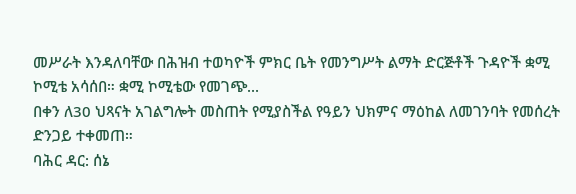መሥራት እንዳለባቸው በሕዝብ ተወካዮች ምክር ቤት የመንግሥት ልማት ድርጅቶች ጉዳዮች ቋሚ ኮሚቴ አሳሰበ። ቋሚ ኮሚቴው የመገጭ...
በቀን ለ30 ህጻናት አገልግሎት መስጠት የሚያስችል የዓይን ህክምና ማዕከል ለመገንባት የመሰረት ድንጋይ ተቀመጠ።
ባሕር ዳር: ሰኔ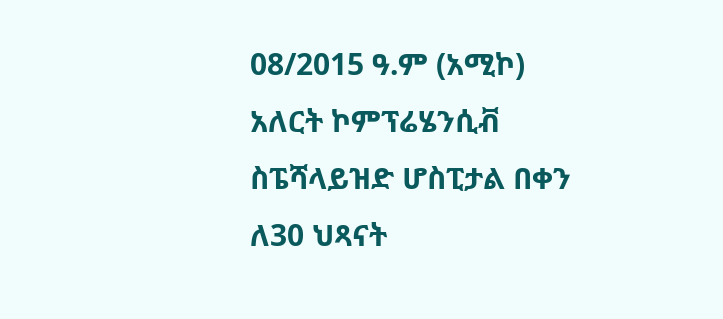08/2015 ዓ.ም (አሚኮ) አለርት ኮምፕሬሄንሲቭ ስፔሻላይዝድ ሆስፒታል በቀን ለ30 ህጻናት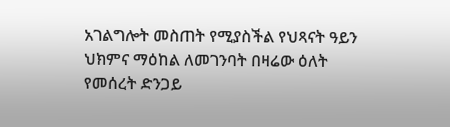አገልግሎት መስጠት የሚያስችል የህጻናት ዓይን ህክምና ማዕከል ለመገንባት በዛሬው ዕለት የመሰረት ድንጋይ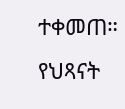ተቀመጠ። የህጻናት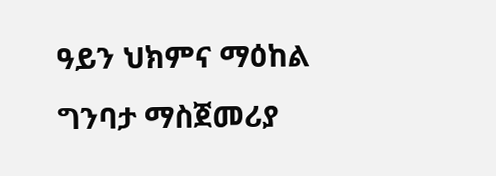ዓይን ህክምና ማዕከል ግንባታ ማስጀመሪያ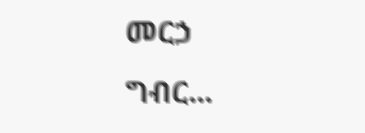መርኃ ግብር...